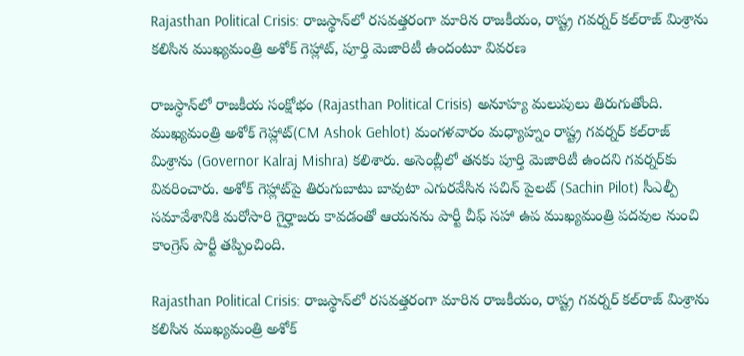Rajasthan Political Crisis: రాజస్థాన్‌లో రసవత్తరంగా మారిన రాజకీయం, రాష్ట్ర గవర్నర్‌ కల్‌రాజ్‌ మిశ్రాను కలిసిన ముఖ్యమంత్రి అశోక్ గెహ్లాట్, పూర్తి మెజారిటీ ఉందంటూ వివరణ

రాజస్ధాన్‌లో రాజకీయ సంక్షోభం (Rajasthan Political Crisis) అనూహ్య మలుపులు తిరుగుతోంది. ముఖ్యమంత్రి అశోక్ గెహ్లాట్(CM Ashok Gehlot) మంగళవారం మధ్యాహ్నం రాష్ట్ర గవర్నర్‌ కల్‌రాజ్‌ మిశ్రాను (Governor Kalraj Mishra) కలిశారు. అసెంబ్లీలో తనకు పూర్తి మెజారిటీ ఉందని గవర్నర్‌కు వివరించారు. అశోక్ గెహ్లాట్‌పై తిరుగుబాటు బావుటా ఎగురవేసిన సచిన్‌ పైలట్‌ (Sachin Pilot) సీఎల్పీ సమావేశానికి మరోసారి గైర్హాజరు కావడంతో ఆయనను పార్టీ చీఫ్‌ సహా ఉప ముఖ్యమంత్రి పదవుల నుంచి కాంగ్రెస్‌ పార్టీ తప్పించింది.

Rajasthan Political Crisis: రాజస్థాన్‌లో రసవత్తరంగా మారిన రాజకీయం, రాష్ట్ర గవర్నర్‌ కల్‌రాజ్‌ మిశ్రాను కలిసిన ముఖ్యమంత్రి అశోక్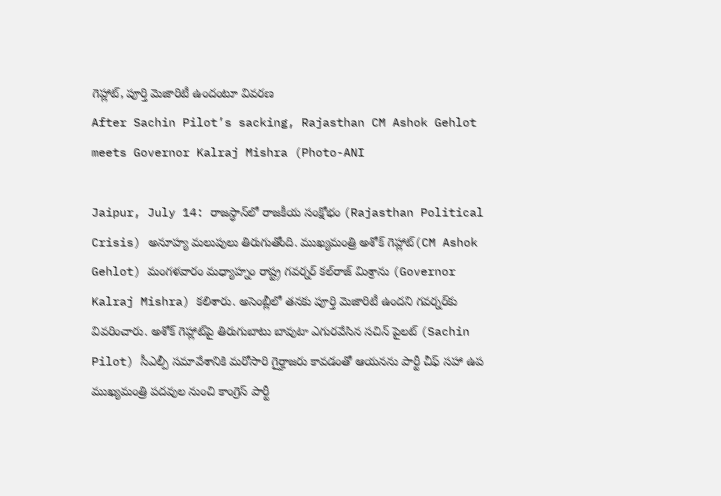గెహ్లాట్, పూర్తి మెజారిటీ ఉందంటూ వివరణ
After Sachin Pilot’s sacking, Rajasthan CM Ashok Gehlot meets Governor Kalraj Mishra (Photo-ANI

Jaipur, July 14: రాజస్ధాన్‌లో రాజకీయ సంక్షోభం (Rajasthan Political Crisis) అనూహ్య మలుపులు తిరుగుతోంది. ముఖ్యమంత్రి అశోక్ గెహ్లాట్(CM Ashok Gehlot) మంగళవారం మధ్యాహ్నం రాష్ట్ర గవర్నర్‌ కల్‌రాజ్‌ మిశ్రాను (Governor Kalraj Mishra) కలిశారు. అసెంబ్లీలో తనకు పూర్తి మెజారిటీ ఉందని గవర్నర్‌కు వివరించారు. అశోక్ గెహ్లాట్‌పై తిరుగుబాటు బావుటా ఎగురవేసిన సచిన్‌ పైలట్‌ (Sachin Pilot) సీఎల్పీ సమావేశానికి మరోసారి గైర్హాజరు కావడంతో ఆయనను పార్టీ చీఫ్‌ సహా ఉప ముఖ్యమంత్రి పదవుల నుంచి కాంగ్రెస్‌ పార్టీ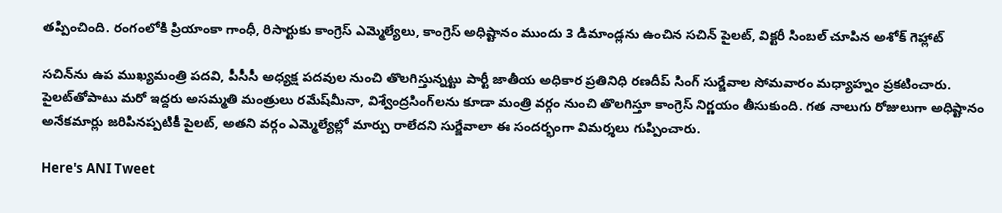తప్పించింది. రంగంలోకి ప్రియాంకా గాంధీ, రిసార్టుకు కాంగ్రెస్ ఎమ్మెల్యేలు, కాంగ్రెస్ అధిష్టానం ముందు 3 డిమాండ్లను ఉంచిన సచిన్‌ పైలట్‌, విక్టరీ సింబల్ చూపిన అశోక్ గెహ్లాట్

సచిన్‌ను ఉప ముఖ్యమంత్రి పదవి, పీసీసీ అధ్యక్ష పదవుల నుంచి తొలగిస్తున్నట్టు పార్టీ జాతీయ అధికార ప్రతినిధి రణదీప్‌ సింగ్‌ సుర్జేవాల సోమవారం మధ్యాహ్నం ప్రకటించారు. పైలట్‌తోపాటు మరో ఇద్దరు అసమ్మతి మంత్రులు రమేష్‌మీనా, విశ్వేంద్రసింగ్‌లను కూడా మంత్రి వర్గం నుంచి తొలగిస్తూ కాంగ్రెస్‌ నిర్ణయం తీసుకుంది. గత నాలుగు రోజులుగా అధిష్టానం అనేకమార్లు జరిపినప్పటికీ పైలట్‌, అతని వర్గం ఎమ్మెల్యేల్లో మార్పు రాలేదని సుర్జేవాలా ఈ సందర్భంగా విమర్శలు గుప్పించారు.

Here's ANI Tweet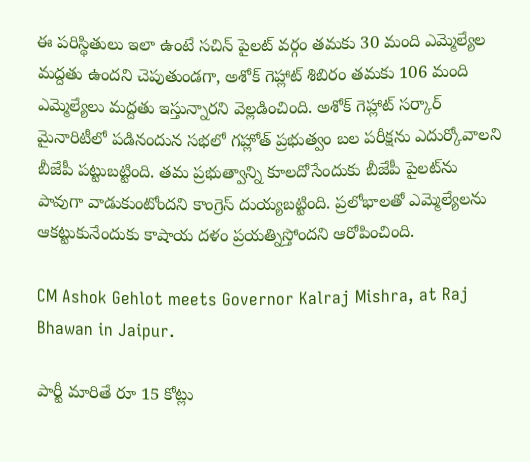ఈ పరిస్థితులు ఇలా ఉంటే సచిన్‌ పైలట్‌ వర్గం తమకు 30 మంది ఎమ్మెల్యేల మద్దతు ఉందని చెపుతుండగా, అశోక్ గెహ్లాట్ శిబిరం తమకు 106 మంది ఎమ్మెల్యేలు మద్దతు ఇస్తున్నారని వెల్లడించింది. అశోక్ గెహ్లాట్ సర్కార్‌ మైనారిటీలో పడినందున సభలో గహ్లోత్‌ ప్రభుత్వం బల పరీక్షను ఎదుర్కోవాలని బీజేపీ పట్టుబట్టింది. తమ ప్రభుత్వాన్ని కూలదోసేందుకు బీజేపీ పైలట్‌ను పావుగా వాడుకుంటోందని కాంగ్రెస్‌ దుయ్యబట్టింది. ప్రలోభాలతో ఎమ్మెల్యేలను ఆకట్టుకునేందుకు కాషాయ దళం ప్రయత్నిస్తోందని ఆరోపించింది.

CM Ashok Gehlot meets Governor Kalraj Mishra, at Raj Bhawan in Jaipur.

పార్టీ మారితే రూ 15 కోట్లు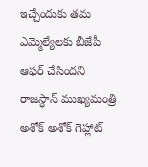ఇచ్చేందుకు తమ ఎమ్మెల్యేలకు బీజేపీ ఆఫర్‌ చేసిందని రాజస్ధాన్‌ ముఖ్యమంత్రి అశోక్‌ అశోక్ గెహ్లాట్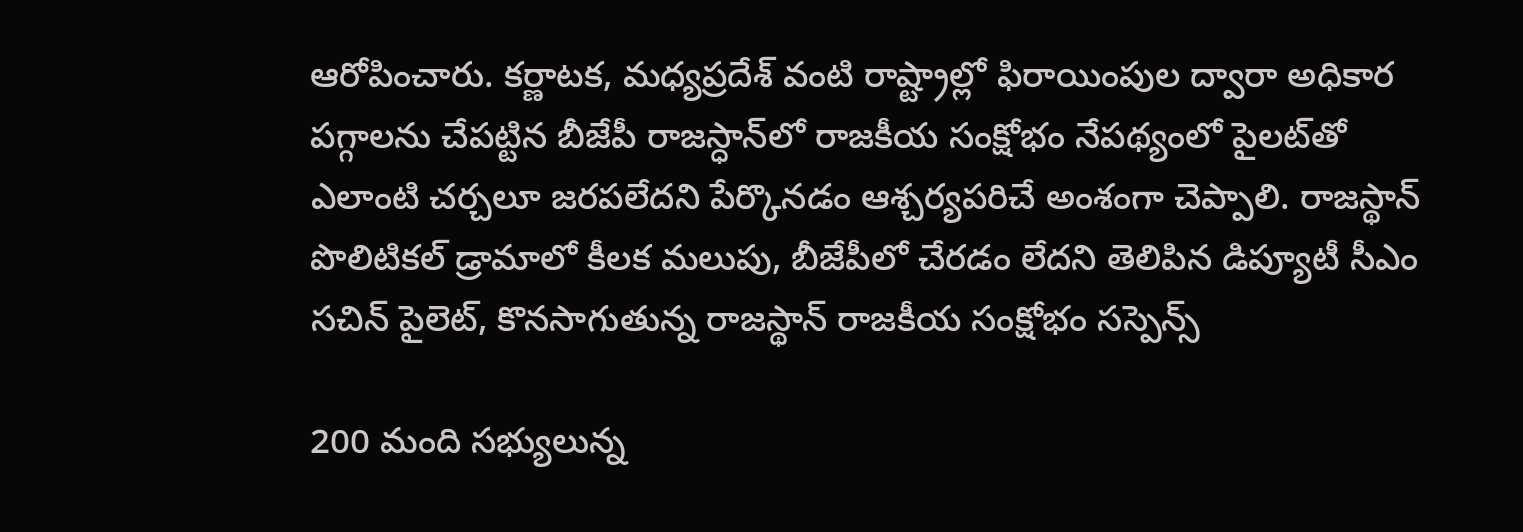ఆరోపించారు. కర్ణాటక, మధ్యప్రదేశ్‌ వంటి రాష్ట్రాల్లో ఫిరాయింపుల ద్వారా అధికార పగ్గాలను చేపట్టిన బీజేపీ రాజస్ధాన్‌లో రాజకీయ సంక్షోభం నేపథ్యంలో పైలట్‌తో ఎలాంటి చర్చలూ జరపలేదని పేర్కొనడం ఆశ్చర్యపరిచే అంశంగా చెప్పాలి. రాజస్థాన్ పొలిటికల్ డ్రామాలో కీలక మలుపు, బీజేపీలో చేరడం లేదని తెలిపిన డిప్యూటీ సీఎం సచిన్ పైలెట్, కొనసాగుతున్న రాజస్థాన్ రాజకీయ సంక్షోభం సస్పెన్స్

200 మంది సభ్యులున్న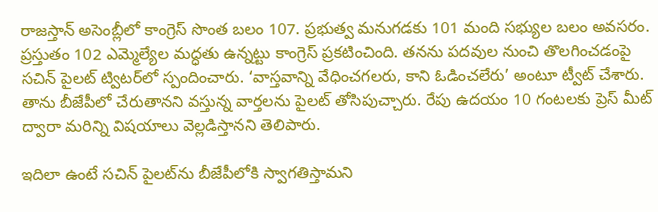రాజస్తాన్‌ అసెంబ్లీలో కాంగ్రెస్‌ సొంత బలం 107. ప్రభుత్వ మనుగడకు 101 మంది సభ్యుల బలం అవసరం. ప్రస్తుతం 102 ఎమ్మెల్యేల మద్ధతు ఉన్నట్టు కాంగ్రెస్‌ ప్రకటించింది. తనను పదవుల నుంచి తొలగించడంపై సచిన్‌ పైలట్‌ ట్విటర్‌లో స్పందించారు. ‘వాస్తవాన్ని వేధించగలరు, కాని ఓడించలేరు’ అంటూ ట్వీట్‌ చేశారు. తాను బీజేపీలో చేరుతానని వస్తున్న వార్తలను పైలట్‌ తోసిపుచ్చారు. రేపు ఉదయం 10 గంటలకు ప్రెస్ మీట్ ద్వారా మరిన్ని విషయాలు వెల్లడిస్తానని తెలిపారు.

ఇదిలా ఉంటే సచిన్ పైలట్‌ను బీజేపీ‌లో‌కి స్వాగతిస్తామని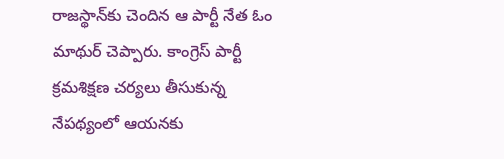రాజస్థాన్‌కు చెందిన ఆ పార్టీ నేత ఓం మాథుర్ చెప్పారు. కాంగ్రెస్ పార్టీ క్రమశిక్షణ చర్యలు తీసుకున్న నేపథ్యంలో ఆయనకు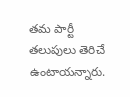తమ పార్టీ తలుపులు తెరిచే ఉంటాయన్నారు.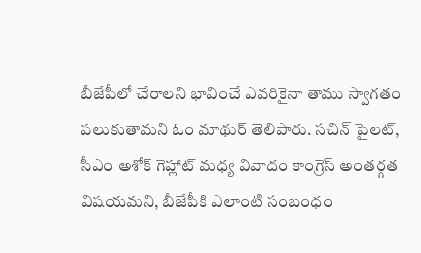బీజేపీలో చేరాలని భావించే ఎవరికైనా తాము స్వాగతం పలుకుతామని ఓం మాథుర్ తెలిపారు. సచిన్ పైలట్, సీఎం అశోక్ గెహ్లాట్ మధ్య వివాదం కాంగ్రెస్ అంతర్గత విషయమని, బీజేపీకి ఎలాంటి సంబంధం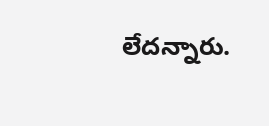లేదన్నారు.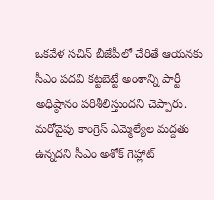ఒకవేళ సచిన్ బీజేపీలో చేరితే ఆయనకు సీఎం పదవి కట్టబెట్టే అంశాన్ని పార్టీ అధిష్ఠానం పరిశీలిస్తుందని చెప్పారు. మరోవైపు కాంగ్రెస్ ఎమ్మెల్యేల మద్దతు ఉన్నదని సీఎం అశోక్ గెహ్లాట్‌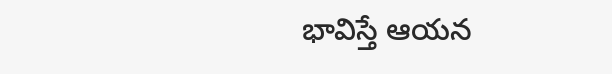భావిస్తే ఆయన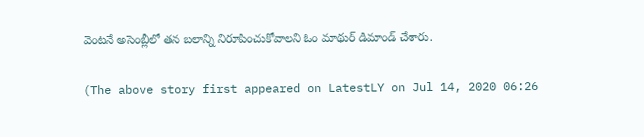వెంటనే అసెంబ్లీ‌లో తన బలాన్ని నిరూపించుకోవాలని ఓం మాథుర్ డిమాండ్ చేశారు.

(The above story first appeared on LatestLY on Jul 14, 2020 06:26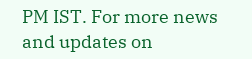PM IST. For more news and updates on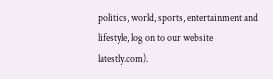politics, world, sports, entertainment and lifestyle, log on to our website latestly.com).